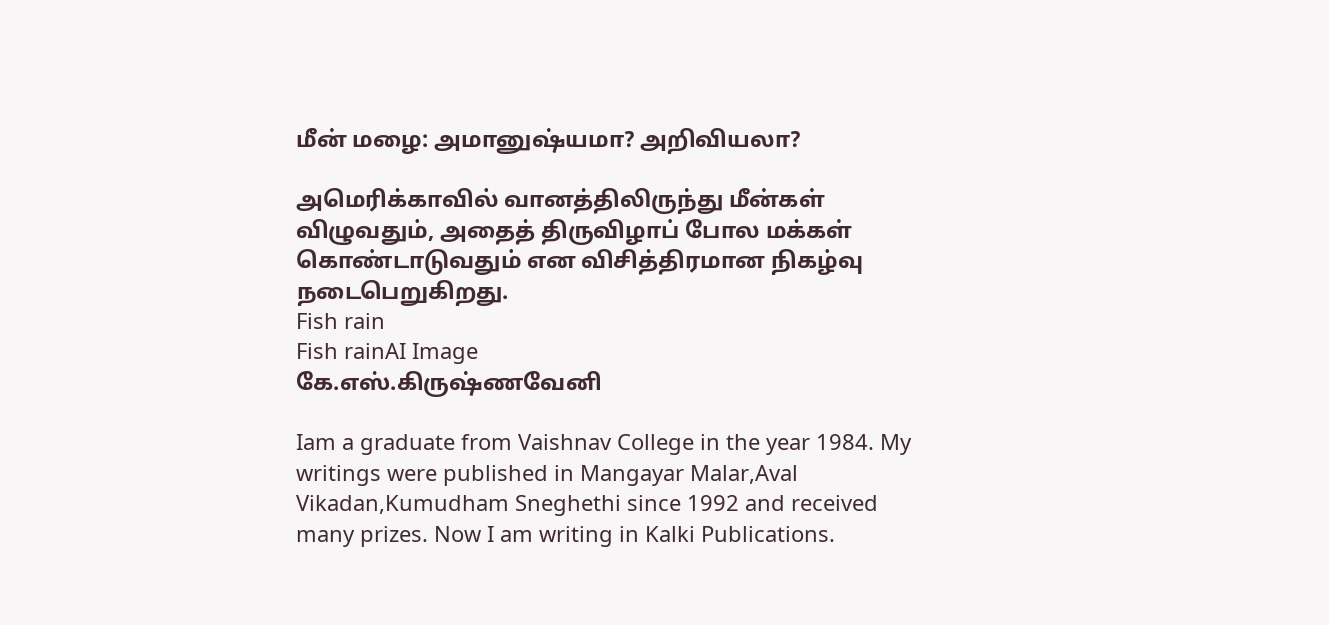மீன் மழை: அமானுஷ்யமா? அறிவியலா?

அமெரிக்காவில் வானத்திலிருந்து மீன்கள் விழுவதும், அதைத் திருவிழாப் போல மக்கள் கொண்டாடுவதும் என விசித்திரமான நிகழ்வு நடைபெறுகிறது.
Fish rain
Fish rainAI Image
கே.எஸ்.கிருஷ்ணவேனி

Iam a graduate from Vaishnav College in the year 1984. My writings were published in Mangayar Malar,Aval Vikadan,Kumudham Sneghethi since 1992 and received many prizes. Now I am writing in Kalki Publications.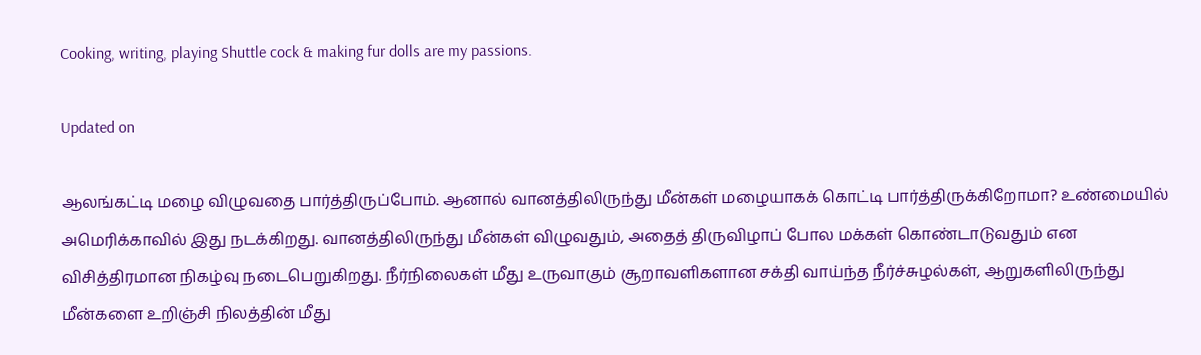Cooking, writing, playing Shuttle cock & making fur dolls are my passions.

Updated on

ஆலங்கட்டி மழை விழுவதை பார்த்திருப்போம். ஆனால் வானத்திலிருந்து மீன்கள் மழையாகக் கொட்டி பார்த்திருக்கிறோமா? உண்மையில் அமெரிக்காவில் இது நடக்கிறது. வானத்திலிருந்து மீன்கள் விழுவதும், அதைத் திருவிழாப் போல மக்கள் கொண்டாடுவதும் என விசித்திரமான நிகழ்வு நடைபெறுகிறது. நீர்நிலைகள் மீது உருவாகும் சூறாவளிகளான சக்தி வாய்ந்த நீர்ச்சுழல்கள், ஆறுகளிலிருந்து மீன்களை உறிஞ்சி நிலத்தின் மீது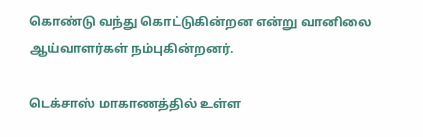கொண்டு வந்து கொட்டுகின்றன என்று வானிலை ஆய்வாளர்கள் நம்புகின்றனர்.

டெக்சாஸ் மாகாணத்தில் உள்ள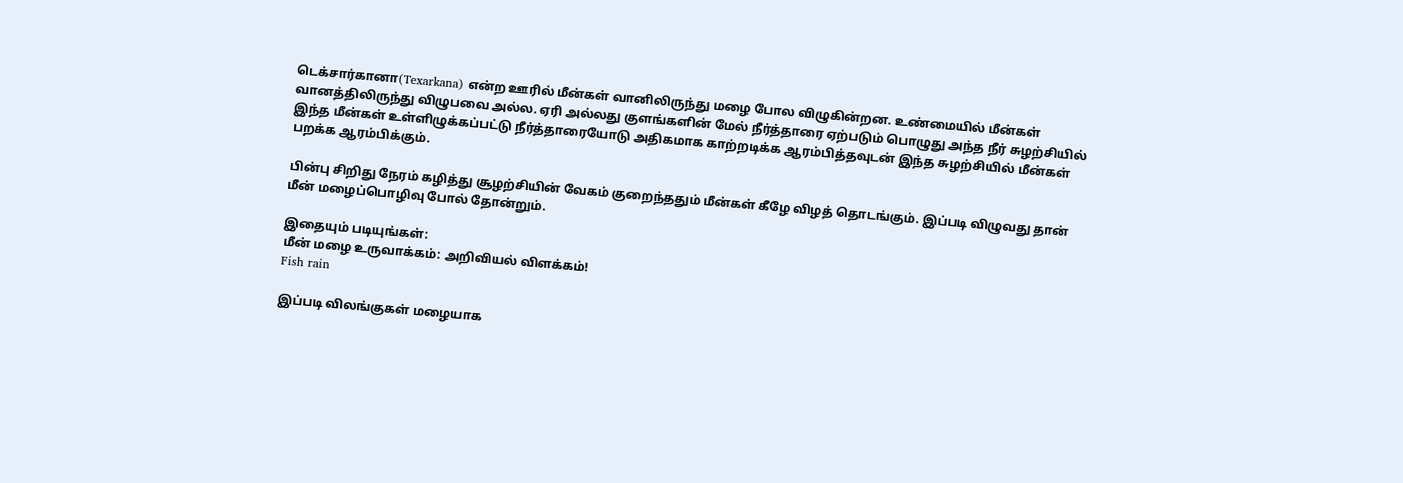டெக்சார்கானா(Texarkana) என்ற ஊரில் மீன்கள் வானிலிருந்து மழை போல விழுகின்றன. உண்மையில் மீன்கள் வானத்திலிருந்து விழுபவை அல்ல. ஏரி அல்லது குளங்களின் மேல் நீர்த்தாரை ஏற்படும் பொழுது அந்த நீர் சுழற்சியில் இந்த மீன்கள் உள்ளிழுக்கப்பட்டு நீர்த்தாரையோடு அதிகமாக காற்றடிக்க ஆரம்பித்தவுடன் இந்த சுழற்சியில் மீன்கள் பறக்க ஆரம்பிக்கும்.

பின்பு சிறிது நேரம் கழித்து சூழற்சியின் வேகம் குறைந்ததும் மீன்கள் கீழே விழத் தொடங்கும். இப்படி விழுவது தான் மீன் மழைப்பொழிவு போல் தோன்றும்.

இதையும் படியுங்கள்:
மீன் மழை உருவாக்கம்: அறிவியல் விளக்கம்!
Fish rain

இப்படி விலங்குகள் மழையாக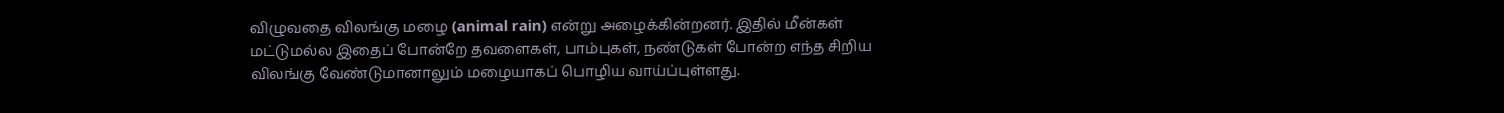விழுவதை விலங்கு மழை (animal rain) என்று அழைக்கின்றனர். இதில் மீன்கள் மட்டுமல்ல இதைப் போன்றே தவளைகள், பாம்புகள், நண்டுகள் போன்ற எந்த சிறிய விலங்கு வேண்டுமானாலும் மழையாகப் பொழிய வாய்ப்புள்ளது.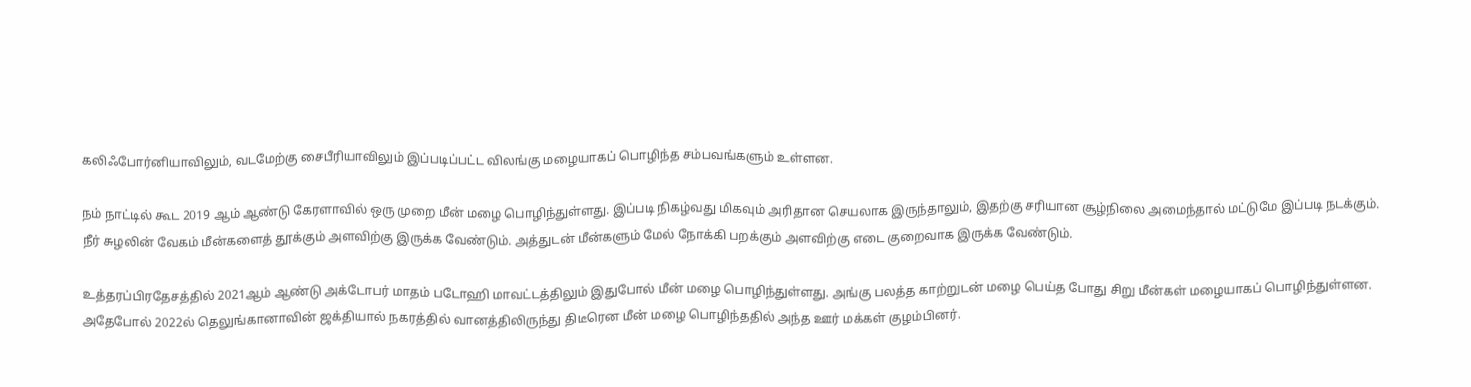கலிஃபோர்னியாவிலும், வடமேற்கு சைபீரியாவிலும் இப்படிப்பட்ட விலங்கு மழையாகப் பொழிந்த சம்பவங்களும் உள்ளன.

நம் நாட்டில் கூட 2019 ஆம் ஆண்டு கேரளாவில் ஒரு முறை மீன் மழை பொழிந்துள்ளது. இப்படி நிகழ்வது மிகவும் அரிதான செயலாக இருந்தாலும், இதற்கு சரியான சூழ்நிலை அமைந்தால் மட்டுமே இப்படி நடக்கும். நீர் சுழலின் வேகம் மீன்களைத் தூக்கும் அளவிற்கு இருக்க வேண்டும். அத்துடன் மீன்களும் மேல் நோக்கி பறக்கும் அளவிற்கு எடை குறைவாக இருக்க வேண்டும்.

உத்தரப்பிரதேசத்தில் 2021ஆம் ஆண்டு அக்டோபர் மாதம் படோஹி மாவட்டத்திலும் இதுபோல் மீன் மழை பொழிந்துள்ளது. அங்கு பலத்த காற்றுடன் மழை பெய்த போது சிறு மீன்கள் மழையாகப் பொழிந்துள்ளன. அதேபோல் 2022ல் தெலுங்கானாவின் ஜக்தியால் நகரத்தில் வானத்திலிருந்து திடீரென மீன் மழை பொழிந்ததில் அந்த ஊர் மக்கள் குழம்பினர்.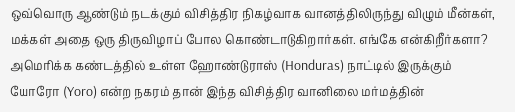ஒவ்வொரு ஆண்டும் நடக்கும் விசித்திர நிகழ்வாக வானத்திலிருந்து விழும் மீன்கள், மக்கள் அதை ஒரு திருவிழாப் போல கொண்டாடுகிறார்கள். எங்கே என்கிறீர்களா? அமெரிக்க கண்டத்தில் உள்ள ஹோண்டுராஸ் (Honduras) நாட்டில் இருக்கும் யோரோ (Yoro) என்ற நகரம் தான் இந்த விசித்திர வானிலை மர்மத்தின்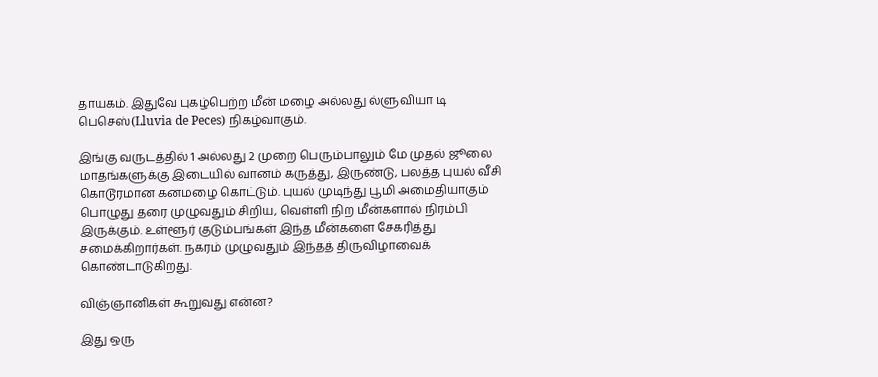தாயகம். இதுவே புகழ்பெற்ற மீன் மழை அல்லது ல்ளுவியா டி பெசெஸ்(Lluvia de Peces) நிகழ்வாகும்.

இங்கு வருடத்தில் 1 அல்லது 2 முறை பெரும்பாலும் மே முதல் ஜூலை மாதங்களுக்கு இடையில் வானம் கருத்து, இருண்டு, பலத்த புயல் வீசி கொடூரமான கனமழை கொட்டும். புயல் முடிந்து பூமி அமைதியாகும் பொழுது தரை முழுவதும் சிறிய, வெள்ளி நிற மீன்களால் நிரம்பி இருக்கும். உள்ளூர் குடும்பங்கள் இந்த மீன்களை சேகரித்து சமைக்கிறார்கள். நகரம் முழுவதும் இந்தத் திருவிழாவைக் கொண்டாடுகிறது.

விஞ்ஞானிகள் கூறுவது என்ன?

இது ஒரு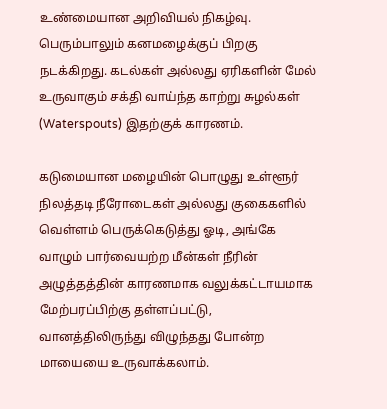உண்மையான அறிவியல் நிகழ்வு. பெரும்பாலும் கனமழைக்குப் பிறகு நடக்கிறது. கடல்கள் அல்லது ஏரிகளின் மேல் உருவாகும் சக்தி வாய்ந்த காற்று சுழல்கள் (Waterspouts) இதற்குக் காரணம்.

கடுமையான மழையின் பொழுது உள்ளூர் நிலத்தடி நீரோடைகள் அல்லது குகைகளில் வெள்ளம் பெருக்கெடுத்து ஓடி, அங்கே வாழும் பார்வையற்ற மீன்கள் நீரின் அழுத்தத்தின் காரணமாக வலுக்கட்டாயமாக மேற்பரப்பிற்கு தள்ளப்பட்டு, வானத்திலிருந்து விழுந்தது போன்ற மாயையை உருவாக்கலாம்.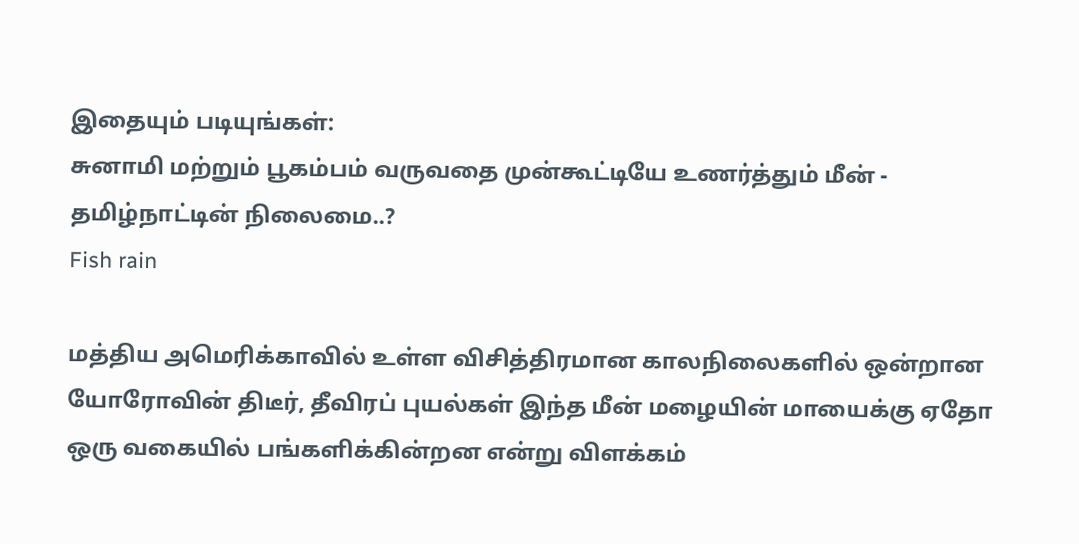இதையும் படியுங்கள்:
சுனாமி மற்றும் பூகம்பம் வருவதை முன்கூட்டியே உணர்த்தும் மீன் - தமிழ்நாட்டின் நிலைமை..?
Fish rain

மத்திய அமெரிக்காவில் உள்ள விசித்திரமான காலநிலைகளில் ஒன்றான யோரோவின் திடீர், தீவிரப் புயல்கள் இந்த மீன் மழையின் மாயைக்கு ஏதோ ஒரு வகையில் பங்களிக்கின்றன என்று விளக்கம்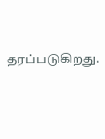தரப்படுகிறது.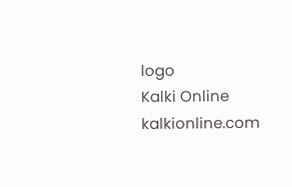logo
Kalki Online
kalkionline.com